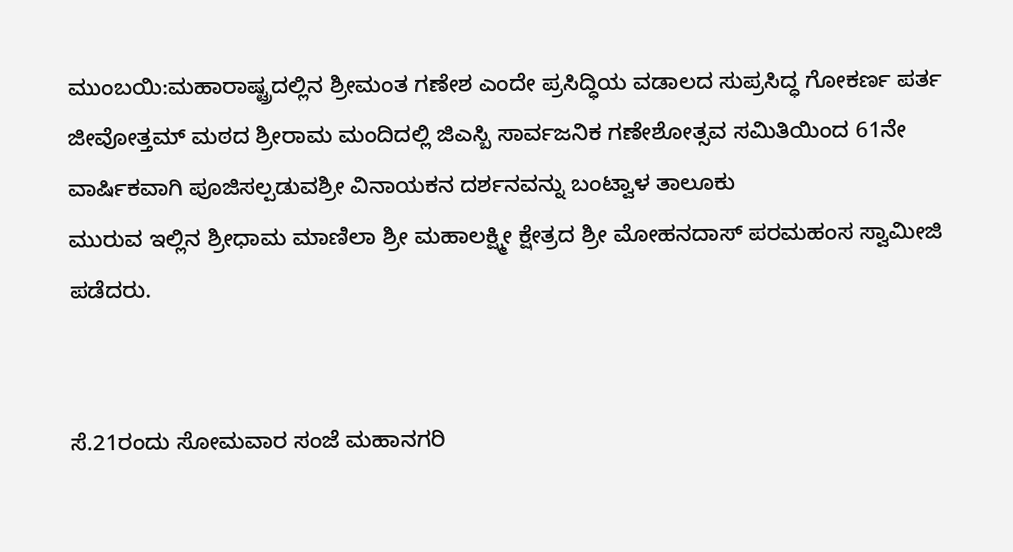ಮುಂಬಯಿ:ಮಹಾರಾಷ್ಟ್ರದಲ್ಲಿನ ಶ್ರೀಮಂತ ಗಣೇಶ ಎಂದೇ ಪ್ರಸಿದ್ಧಿಯ ವಡಾಲದ ಸುಪ್ರಸಿದ್ಧ ಗೋಕರ್ಣ ಪರ್ತ ಜೀವೋತ್ತಮ್ ಮಠದ ಶ್ರೀರಾಮ ಮಂದಿದಲ್ಲಿ ಜಿಎಸ್ಬಿ ಸಾರ್ವಜನಿಕ ಗಣೇಶೋತ್ಸವ ಸಮಿತಿಯಿಂದ 61ನೇ ವಾರ್ಷಿಕವಾಗಿ ಪೂಜಿಸಲ್ಪಡುವಶ್ರೀ ವಿನಾಯಕನ ದರ್ಶನವನ್ನು ಬಂಟ್ವಾಳ ತಾಲೂಕು
ಮುರುವ ಇಲ್ಲಿನ ಶ್ರೀಧಾಮ ಮಾಣಿಲಾ ಶ್ರೀ ಮಹಾಲಕ್ಷ್ಮೀ ಕ್ಷೇತ್ರದ ಶ್ರೀ ಮೋಹನದಾಸ್ ಪರಮಹಂಸ ಸ್ವಾಮೀಜಿ ಪಡೆದರು.


ಸೆ.21ರಂದು ಸೋಮವಾರ ಸಂಜೆ ಮಹಾನಗರಿ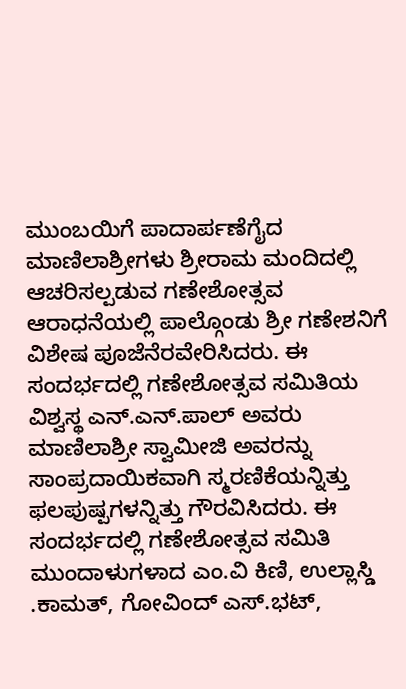ಮುಂಬಯಿಗೆ ಪಾದಾರ್ಪಣೆಗೈದ ಮಾಣಿಲಾಶ್ರೀಗಳು ಶ್ರೀರಾಮ ಮಂದಿದಲ್ಲಿ ಆಚರಿಸಲ್ಪಡುವ ಗಣೇಶೋತ್ಸವ ಆರಾಧನೆಯಲ್ಲಿ ಪಾಲ್ಗೊಂಡು ಶ್ರೀ ಗಣೇಶನಿಗೆ ವಿಶೇಷ ಪೂಜೆನೆರವೇರಿಸಿದರು. ಈ ಸಂದರ್ಭದಲ್ಲಿ ಗಣೇಶೋತ್ಸವ ಸಮಿತಿಯ ವಿಶ್ವಸ್ಥ ಎನ್.ಎನ್.ಪಾಲ್ ಅವರು
ಮಾಣಿಲಾಶ್ರೀ ಸ್ವಾಮೀಜಿ ಅವರನ್ನು ಸಾಂಪ್ರದಾಯಿಕವಾಗಿ ಸ್ಮರಣಿಕೆಯನ್ನಿತ್ತು ಫಲಪುಷ್ಪಗಳನ್ನಿತ್ತು ಗೌರವಿಸಿದರು. ಈ ಸಂದರ್ಭದಲ್ಲಿ ಗಣೇಶೋತ್ಸವ ಸಮಿತಿ ಮುಂದಾಳುಗಳಾದ ಎಂ.ವಿ ಕಿಣಿ, ಉಲ್ಲಾಸ್ಡಿ .ಕಾಮತ್, ಗೋವಿಂದ್ ಎಸ್.ಭಟ್,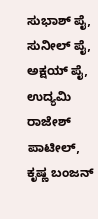ಸುಭಾಶ್ ಪೈ, ಸುನೀಲ್ ಪೈ, ಅಕ್ಷಯ್ ಪೈ, ಉದ್ಯಮಿ ರಾಜೇಶ್
ಪಾಟೀಲ್, ಕೃಷ್ಣ ಬಂಜನ್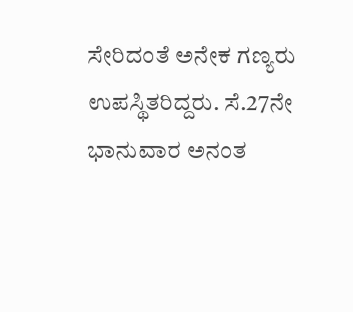ಸೇರಿದಂತೆ ಅನೇಕ ಗಣ್ಯರು ಉಪಸ್ಥಿತರಿದ್ದರು. ಸೆ.27ನೇ ಭಾನುವಾರ ಅನಂತ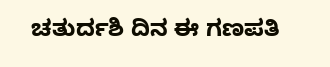ಚತುರ್ದಶಿ ದಿನ ಈ ಗಣಪತಿ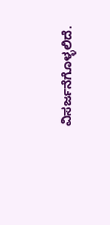ವಿಸರ್ಜನೆಗೊಳ್ಳಲಿದೆ.